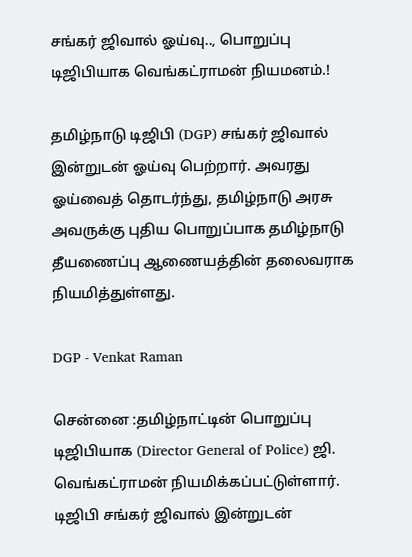சங்கர் ஜிவால் ஓய்வு.., பொறுப்பு டிஜிபியாக வெங்கட்ராமன் நியமனம்.!

தமிழ்நாடு டிஜிபி (DGP) சங்கர் ஜிவால் இன்றுடன் ஓய்வு பெற்றார். அவரது ஓய்வைத் தொடர்ந்து, தமிழ்நாடு அரசு அவருக்கு புதிய பொறுப்பாக தமிழ்நாடு தீயணைப்பு ஆணையத்தின் தலைவராக நியமித்துள்ளது.

DGP - Venkat Raman

சென்னை :தமிழ்நாட்டின் பொறுப்பு டிஜிபியாக (Director General of Police) ஜி. வெங்கட்ராமன் நியமிக்கப்பட்டுள்ளார். டிஜிபி சங்கர் ஜிவால் இன்றுடன்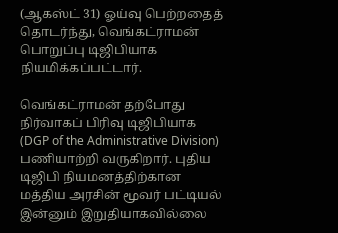(ஆகஸ்ட் 31) ஓய்வு பெற்றதைத் தொடர்ந்து, வெங்கட்ராமன் பொறுப்பு டிஜிபியாக நியமிக்கப்பட்டார்.

வெங்கட்ராமன் தற்போது நிர்வாகப் பிரிவு டிஜிபியாக (DGP of the Administrative Division) பணியாற்றி வருகிறார். புதிய டிஜிபி நியமனத்திற்கான மத்திய அரசின் மூவர் பட்டியல் இன்னும் இறுதியாகவில்லை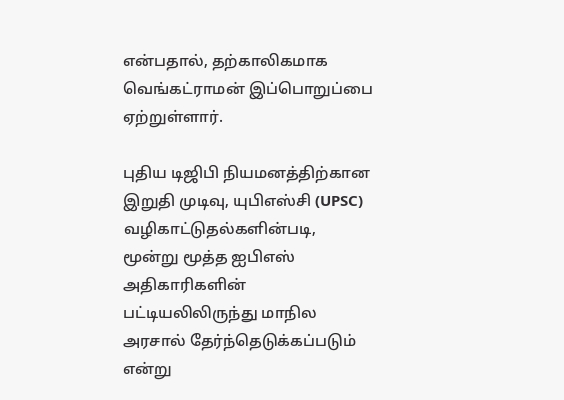என்பதால், தற்காலிகமாக வெங்கட்ராமன் இப்பொறுப்பை ஏற்றுள்ளார்.

புதிய டிஜிபி நியமனத்திற்கான இறுதி முடிவு, யுபிஎஸ்சி (UPSC) வழிகாட்டுதல்களின்படி, மூன்று மூத்த ஐபிஎஸ் அதிகாரிகளின் பட்டியலிலிருந்து மாநில அரசால் தேர்ந்தெடுக்கப்படும் என்று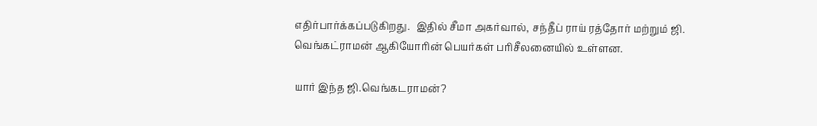எதிர்பார்க்கப்படுகிறது.  இதில் சீமா அகர்வால், சந்தீப் ராய் ரத்தோர் மற்றும் ஜி. வெங்கட்ராமன் ஆகியோரின் பெயர்கள் பரிசீலனையில் உள்ளன.

யார் இந்த ஜி.வெங்கடராமன்?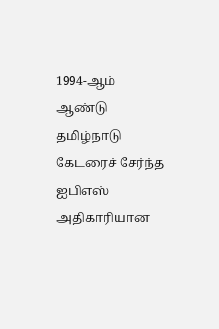1994-ஆம் ஆண்டு தமிழ்நாடு கேடரைச் சேர்ந்த ஐபிஎஸ் அதிகாரியான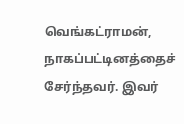வெங்கட்ராமன், நாகப்பட்டினத்தைச் சேர்ந்தவர். இவர்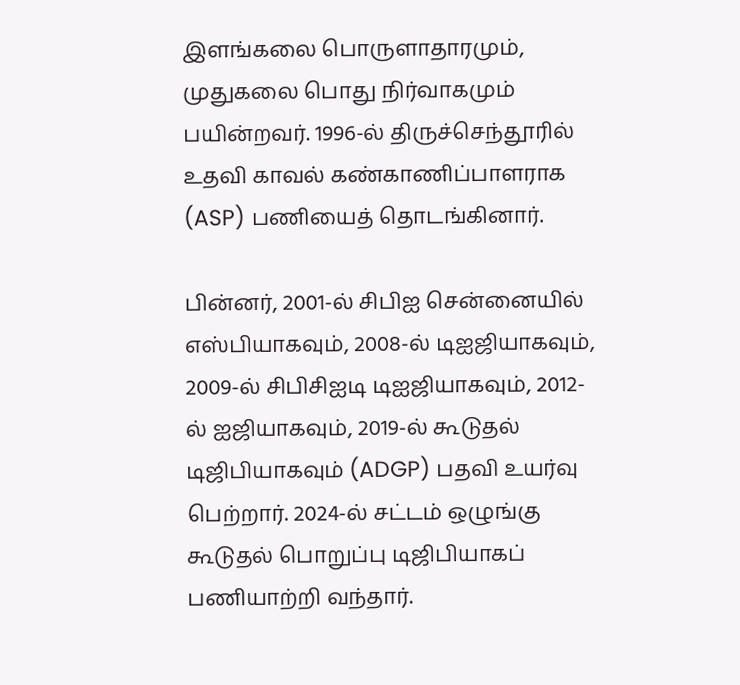இளங்கலை பொருளாதாரமும், முதுகலை பொது நிர்வாகமும் பயின்றவர். 1996-ல் திருச்செந்தூரில் உதவி காவல் கண்காணிப்பாளராக (ASP) பணியைத் தொடங்கினார்.

பின்னர், 2001-ல் சிபிஐ சென்னையில் எஸ்பியாகவும், 2008-ல் டிஐஜியாகவும், 2009-ல் சிபிசிஐடி டிஐஜியாகவும், 2012-ல் ஐஜியாகவும், 2019-ல் கூடுதல் டிஜிபியாகவும் (ADGP) பதவி உயர்வு பெற்றார். 2024-ல் சட்டம் ஒழுங்கு கூடுதல் பொறுப்பு டிஜிபியாகப் பணியாற்றி வந்தார்.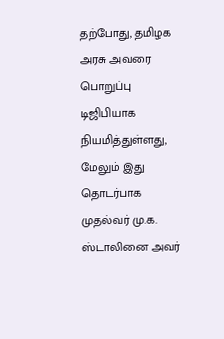தற்போது, தமிழக அரசு அவரை பொறுப்பு டிஜிபியாக நியமித்துள்ளது, மேலும் இது தொடர்பாக முதல்வர் மு.க. ஸ்டாலினை அவர்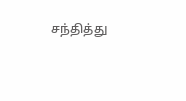சந்தித்து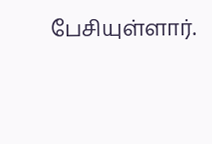பேசியுள்ளார்.